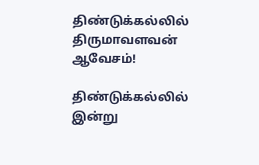திண்டுக்கல்லில் திருமாவளவன் ஆவேசம்!

திண்டுக்கல்லில் இன்று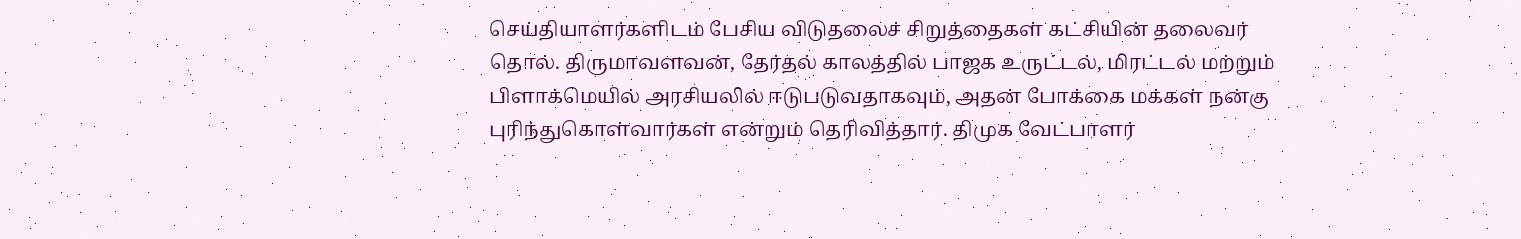செய்தியாளர்களிடம் பேசிய விடுதலைச் சிறுத்தைகள் கட்சியின் தலைவர் தொல். திருமாவளவன், தேர்தல் காலத்தில் பாஜக உருட்டல், மிரட்டல் மற்றும் பிளாக்மெயில் அரசியலில் ஈடுபடுவதாகவும், அதன் போக்கை மக்கள் நன்கு புரிந்துகொள்வார்கள் என்றும் தெரிவித்தார். திமுக வேட்பாளர்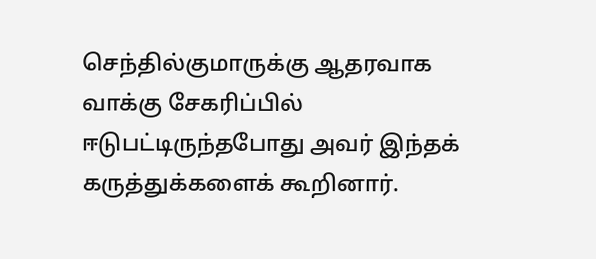செந்தில்குமாருக்கு ஆதரவாக வாக்கு சேகரிப்பில் ஈடுபட்டிருந்தபோது அவர் இந்தக் கருத்துக்களைக் கூறினார்.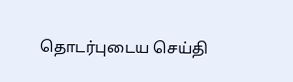தொடர்புடைய செய்தி